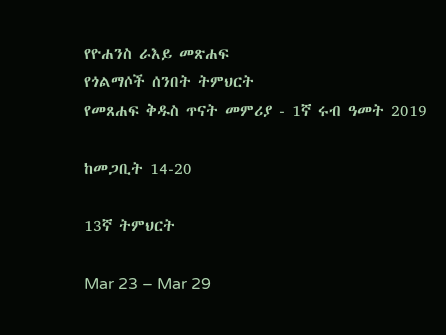የዮሐንስ ራእይ መጽሐፍ
የጎልማሶች ሰንበት ትምህርት
የመጸሐፍ ቅዱስ ጥናት መምሪያ - 1ኛ ሩብ ዓመት 2019

ከመጋቢት 14-20

13ኛ ትምህርት

Mar 23 – Mar 29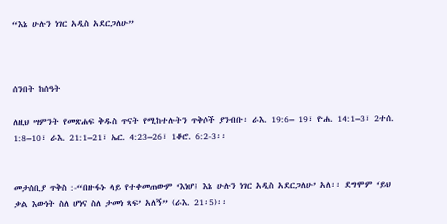“እኔ ሁሉን ነገር አዲስ አደርጋለሁ”



ሰንበት ከሰዓት

ለዚህ ሣምንት የመጽሐፍ ቅዱስ ጥናት የሚከተሉትን ጥቅሶች ያንብቡ፡ ራእ. 19:6– 19፣ ዮሐ. 14:1–3፣ 2ተሰ. 1:8–10፣ ራእ. 21:1–21፣ ኤር. 4:23–26፣ 1ቆሮ. 6:2-3፡፡


መታሰቢያ ጥቅስ :-“በዙፋኑ ላይ የተቀመጠውም ‘እነሆ፤ እኔ ሁሉን ነገር አዲስ አደርጋለሁ’ አለ፡፡ ደግሞም ‘ይህ ቃል እውነት ስለ ሆነና ስለ ታመነ ጻፍ’ አለኝ” (ራእ. 21፡5)፡፡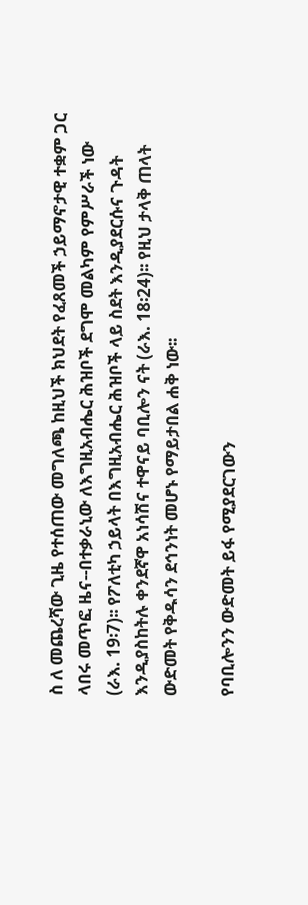ስ ለ መጨረሻው ጊዜ የተሰጠው መግለጫ ከዚህች ክህደት የፈጸመች ኃይማኖታዊ ተቋም ጋር ላበሩ መጥፎ ዜና--በተቃራኒው ለእግዚአብሔር ሕዝቦች ደግሞ መልካም የምሥራች ነው (ራእ. 19፡7)፡፡ የፖለቲካ ኃይላት በእግዚአብሔር ሕዝቦች ላይ ስደት እንዲያደርሱና ጉዳት እንዲያስከትሉ ቀንደኛዋ አነሳሽና ተዋናይ ባቢሎን ናት (ራእ. 18፡24)፡፡ የዚህ ታላቅ ጠላት ውድመት የቅዱሳን ደኅንነት መሆኑ የማይታበል ሐቅ ነው፡፡

የባቢሎንን ውድመት ይፋ የሚያደርገውን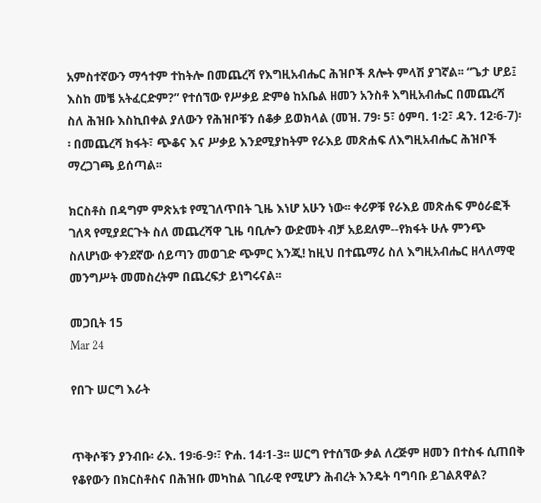አምስተኛውን ማኅተም ተከትሎ በመጨረሻ የእግዚአብሔር ሕዝቦች ጸሎት ምላሽ ያገኛል፡፡ “ጌታ ሆይ፤ እስከ መቼ አትፈርድም?” የተሰኘው የሥቃይ ድምፅ ከአቤል ዘመን አንስቶ እግዚአብሔር በመጨረሻ ስለ ሕዝቡ እስኪበቀል ያለውን የሕዝቦቹን ሰቆቃ ይወክላል (መዝ. 79፡ 5፣ ዕምባ. 1፡2፣ ዳን. 12፡6-7)፡፡ በመጨረሻ ክፋት፣ ጭቆና እና ሥቃይ እንደሚያከትም የራእይ መጽሐፍ ለእግዚአብሔር ሕዝቦች ማረጋገጫ ይሰጣል፡፡

ክርስቶስ በዳግም ምጽአቱ የሚገለጥበት ጊዜ እነሆ አሁን ነው፡፡ ቀሪዎቹ የራእይ መጽሐፍ ምዕራፎች ገለጻ የሚያደርጉት ስለ መጨረሻዋ ጊዜ ባቢሎን ውድመት ብቻ አይደለም--የክፋት ሁሉ ምንጭ ስለሆነው ቀንደኛው ሰይጣን መወገድ ጭምር እንጂ! ከዚህ በተጨማሪ ስለ እግዚአብሔር ዘላለማዊ መንግሥት መመስረትም በጨረፍታ ይነግሩናል፡፡

መጋቢት 15
Mar 24

የበጉ ሠርግ እራት


ጥቅሶቹን ያንብቡ፡ ራእ. 19፡6-9፡፣ ዮሐ. 14፡1-3፡፡ ሠርግ የተሰኘው ቃል ለረጅም ዘመን በተስፋ ሲጠበቅ የቆየውን በክርስቶስና በሕዝቡ መካከል ገቢራዊ የሚሆን ሕብረት እንዴት ባግባቡ ይገልጸዋል?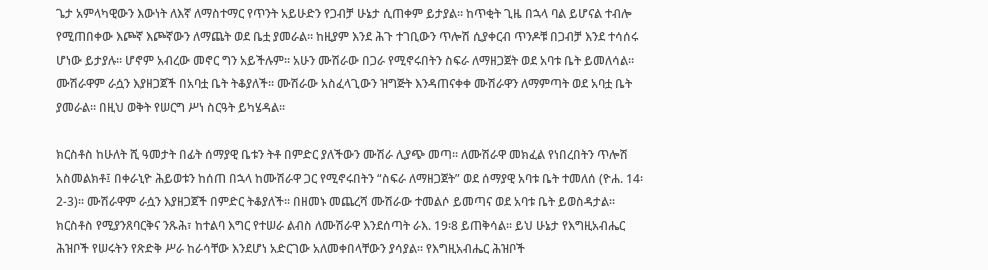ጌታ አምላካዊውን እውነት ለእኛ ለማስተማር የጥንት አይሁድን የጋብቻ ሁኔታ ሲጠቀም ይታያል፡፡ ከጥቂት ጊዜ በኋላ ባል ይሆናል ተብሎ የሚጠበቀው እጮኛ እጮኛውን ለማጨት ወደ ቤቷ ያመራል፡፡ ከዚያም እንደ ሕጉ ተገቢውን ጥሎሽ ሲያቀርብ ጥንዶቹ በጋብቻ እንደ ተሳሰሩ ሆነው ይታያሉ፡፡ ሆኖም አብረው መኖር ግን አይችሉም፡፡ አሁን ሙሽራው በጋራ የሚኖሩበትን ስፍራ ለማዘጋጀት ወደ አባቱ ቤት ይመለሳል፡፡ ሙሽራዋም ራሷን እያዘጋጀች በአባቷ ቤት ትቆያለች፡፡ ሙሽራው አስፈላጊውን ዝግጅት እንዳጠናቀቀ ሙሽራዋን ለማምጣት ወደ አባቷ ቤት ያመራል። በዚህ ወቅት የሠርግ ሥነ ስርዓት ይካሄዳል፡፡

ክርስቶስ ከሁለት ሺ ዓመታት በፊት ሰማያዊ ቤቱን ትቶ በምድር ያለችውን ሙሽራ ሊያጭ መጣ፡፡ ለሙሽራዋ መክፈል የነበረበትን ጥሎሽ አስመልክቶ፤ በቀራኒዮ ሕይወቱን ከሰጠ በኋላ ከሙሽራዋ ጋር የሚኖሩበትን “ስፍራ ለማዘጋጀት” ወደ ሰማያዊ አባቱ ቤት ተመለሰ (ዮሐ. 14፡2-3)፡፡ ሙሽራዋም ራሷን እያዘጋጀች በምድር ትቆያለች፡፡ በዘመኑ መጨረሻ ሙሽራው ተመልሶ ይመጣና ወደ አባቱ ቤት ይወስዳታል፡፡ ክርስቶስ የሚያንጸባርቅና ንጹሕ፣ ከተልባ እግር የተሠራ ልብስ ለሙሽራዋ እንደሰጣት ራእ. 19፡8 ይጠቅሳል፡፡ ይህ ሁኔታ የእግዚአብሔር ሕዝቦች የሠሩትን የጽድቅ ሥራ ከራሳቸው እንደሆነ አድርገው አለመቀበላቸውን ያሳያል፡፡ የእግዚአብሔር ሕዝቦች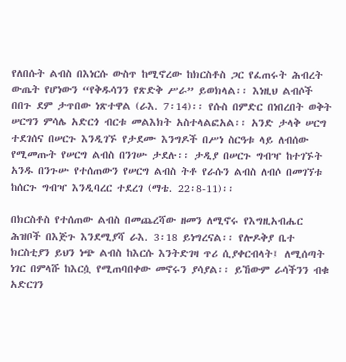የለበሱት ልብስ በእነርሱ ውስጥ ከሚኖረው ከክርስቶስ ጋር የፈጠሩት ሕብረት ውጤት የሆነውን “የቅዱሳንን የጽድቅ ሥራ” ይወክላል፡፡ እነዚህ ልብሶች በበጉ ደም ታጥበው ነጽተዋል (ራእ. 7፡14)፡፡ የሱስ በምድር በነበረበት ወቅት ሠርግን ምሳሌ አድርጎ ብርቱ መልእክት አስተላልፎአል፡፡ አንድ ታላቅ ሠርግ ተደገሰና በሠርጉ እንዲገኙ የታደሙ እንግዶች በሥነ ስርዓቱ ላይ ለብሰው የሚመጡት የሠርግ ልብስ በንገሡ ታደሉ፡፡ ታዲያ በሠርጉ ግብዣ ከተገኙት አንዱ በንጉሡ የተሰጠውን የሠርግ ልብስ ትቶ የራሱን ልብስ ለብሶ በመገኘቱ ከሰርጉ ግብዣ እንዲባረር ተደረገ (ማቴ. 22፡8-11)፡፡

በክርስቶስ የተሰጠው ልብስ በመጨረሻው ዘመን ለሚኖሩ የእግዚአብሔር ሕዝቦች በእጅጉ እንደሚያሻ ራእ. 3፡18 ይነግረናል፡፡ የሎዶቅያ ቤተ ክርስቲያን ይህን ነጭ ልብስ ከእርሱ እንትድገዛ ጥሪ ሲያቀርብላት፤ ለሚሰጣት ነገር በምላሹ ከእርሷ የሚጠባበቀው መኖሩን ያሳያል፡፡ ይኸውም ራሳችንን ብቁ አድርገን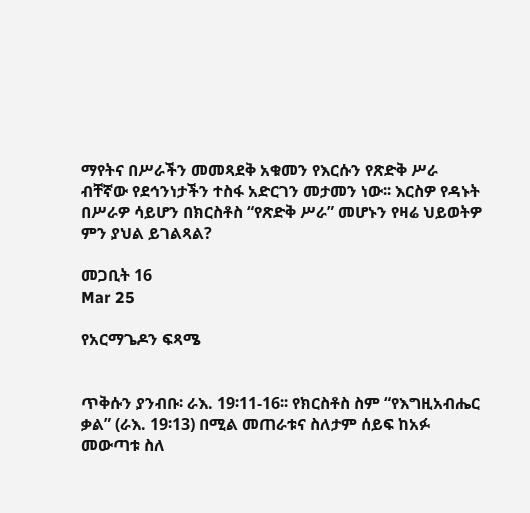ማየትና በሥራችን መመጻደቅ አቁመን የእርሱን የጽድቅ ሥራ ብቸኛው የደኅንነታችን ተስፋ አድርገን መታመን ነው፡፡ እርስዎ የዳኑት በሥራዎ ሳይሆን በክርስቶስ “የጽድቅ ሥራ” መሆኑን የዛሬ ህይወትዎ ምን ያህል ይገልጻል?

መጋቢት 16
Mar 25

የአርማጌዶን ፍጻሜ


ጥቅሱን ያንብቡ፡ ራእ. 19፡11-16፡፡ የክርስቶስ ስም “የእግዚአብሔር ቃል” (ራእ. 19፡13) በሚል መጠራቱና ስለታም ሰይፍ ከአፉ መውጣቱ ስለ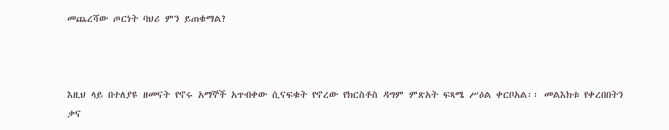መጨረሻው ጦርነት ባህሪ ምን ይጠቁማል?



እዚህ ላይ በተለያዩ ዘመናት የኖሩ አማኞች አጥብቀው ሲናፍቁት የኖረው የክርስቶስ ዳግም ምጽአት ፍጻሜ ሥዕል ቀርቦአል፡፡ መልእክቱ የቀረበበትን ቃና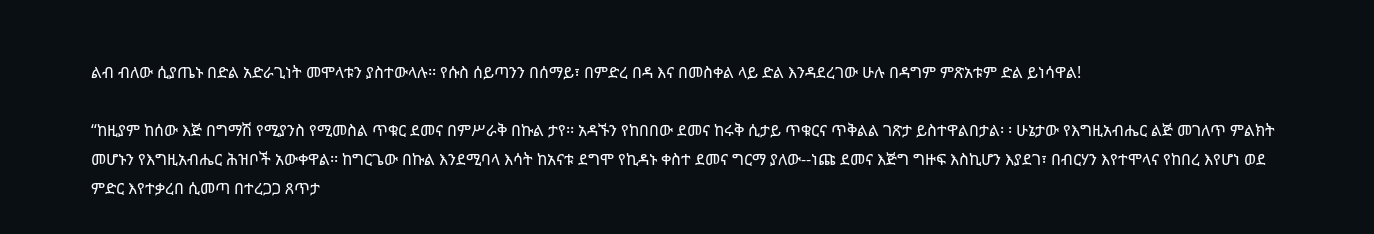ልብ ብለው ሲያጤኑ በድል አድራጊነት መሞላቱን ያስተውላሉ፡፡ የሱስ ሰይጣንን በሰማይ፣ በምድረ በዳ እና በመስቀል ላይ ድል እንዳደረገው ሁሉ በዳግም ምጽአቱም ድል ይነሳዋል!

“ከዚያም ከሰው እጅ በግማሽ የሚያንስ የሚመስል ጥቁር ደመና በምሥራቅ በኩል ታየ፡፡ አዳኙን የከበበው ደመና ከሩቅ ሲታይ ጥቁርና ጥቅልል ገጽታ ይስተዋልበታል፡ ፡ ሁኔታው የእግዚአብሔር ልጅ መገለጥ ምልክት መሆኑን የእግዚአብሔር ሕዝቦች አውቀዋል፡፡ ከግርጌው በኩል እንደሚባላ እሳት ከአናቱ ደግሞ የኪዳኑ ቀስተ ደመና ግርማ ያለው--ነጩ ደመና እጅግ ግዙፍ እስኪሆን እያደገ፣ በብርሃን እየተሞላና የከበረ እየሆነ ወደ ምድር እየተቃረበ ሲመጣ በተረጋጋ ጸጥታ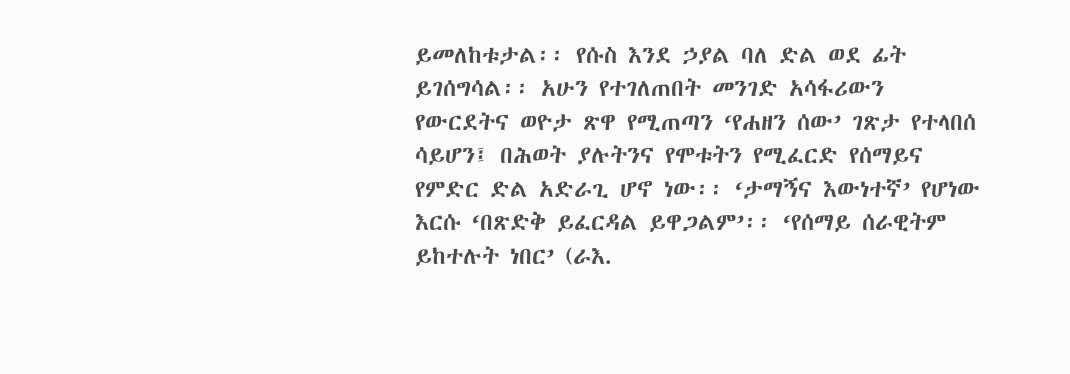ይመለከቱታል፡፡ የሱስ እንደ ኃያል ባለ ድል ወደ ፊት ይገሰግሳል፡፡ አሁን የተገለጠበት መንገድ አሳፋሪውን የውርደትና ወዮታ ጽዋ የሚጠጣን ‘የሐዘን ሰው’ ገጽታ የተላበሰ ሳይሆን፤ በሕወት ያሉትንና የሞቱትን የሚፈርድ የሰማይና የምድር ድል አድራጊ ሆኖ ነው፡፡ ‘ታማኝና እውነተኛ’ የሆነው እርሱ ‘በጽድቅ ይፈርዳል ይዋጋልም’፡፡ ‘የሰማይ ሰራዊትም ይከተሉት ነበር’ (ራእ.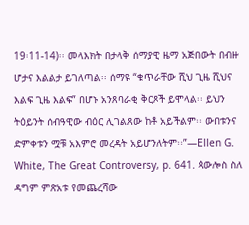19፡11-14)፡፡ መላእክት በታላቅ ሰማያዊ ዜማ አጅበውት በብዙ ሆታና እልልታ ይገለጣል፡፡ ሰማዩ “ቁጥራቸው ሺህ ጊዜ ሺህና እልፍ ጊዜ እልፍ” በሆኑ አንጸባራቂ ቅርጾች ይሞላል፡፡ ይህን ትዕይንት ሰብዓዊው ብዕር ሊገልጸው ከቶ አይችልም፡፡ ውበቱንና ድምቀቱን ሟቹ አእምሮ መረዳት አይሆንለትም፡፡”—Ellen G. White, The Great Controversy, p. 641. ጳውሎስ ስለ ዳግም ምጽአቱ የመጨረሻው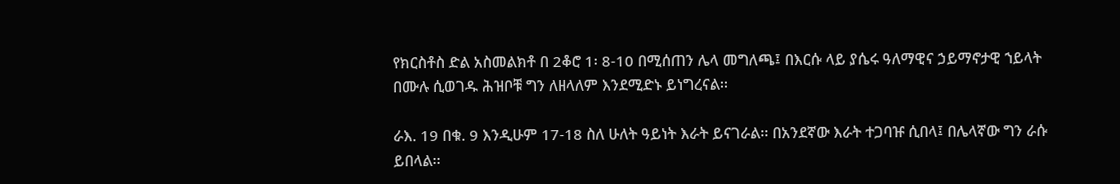የክርስቶስ ድል አስመልክቶ በ 2ቆሮ 1፡ 8-10 በሚሰጠን ሌላ መግለጫ፤ በእርሱ ላይ ያሴሩ ዓለማዊና ኃይማኖታዊ ኀይላት በሙሉ ሲወገዱ ሕዝቦቹ ግን ለዘላለም እንደሚድኑ ይነግረናል፡፡

ራእ. 19 በቁ. 9 እንዲሁም 17-18 ስለ ሁለት ዓይነት እራት ይናገራል፡፡ በአንደኛው እራት ተጋባዡ ሲበላ፤ በሌላኛው ግን ራሱ ይበላል፡፡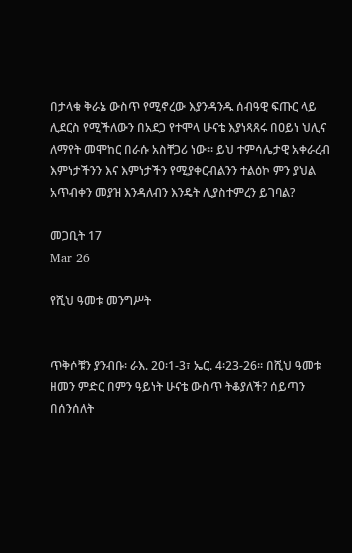በታላቁ ቅራኔ ውስጥ የሚኖረው እያንዳንዱ ሰብዓዊ ፍጡር ላይ ሊደርስ የሚችለውን በአደጋ የተሞላ ሁናቴ እያነጻጸሩ በዐይነ ህሊና ለማየት መሞከር በራሱ አስቸጋሪ ነው፡፡ ይህ ተምሳሌታዊ አቀራረብ እምነታችንን እና እምነታችን የሚያቀርብልንን ተልዕኮ ምን ያህል አጥብቀን መያዝ እንዳለብን እንዴት ሊያስተምረን ይገባል?

መጋቢት 17
Mar 26

የሺህ ዓመቱ መንግሥት


ጥቅሶቹን ያንብቡ፡ ራእ. 20፡1-3፣ ኤር. 4፡23-26፡፡ በሺህ ዓመቱ ዘመን ምድር በምን ዓይነት ሁናቴ ውስጥ ትቆያለች? ሰይጣን በሰንሰለት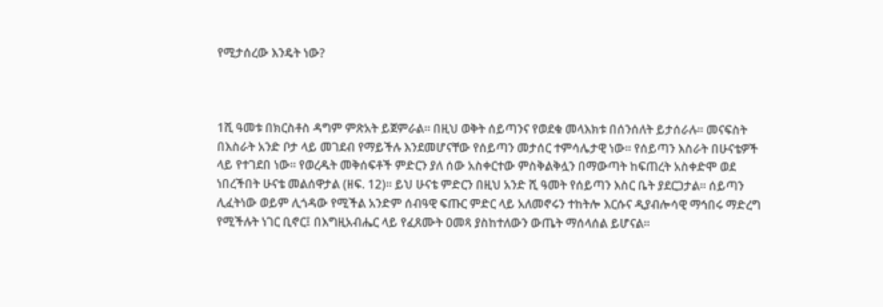የሚታሰረው እንዴት ነው?



1ሺ ዓመቱ በክርስቶስ ዳግም ምጽአት ይጀምራል፡፡ በዚህ ወቅት ሰይጣንና የወደቁ መላእክቱ በሰንሰለት ይታሰራሉ፡፡ መናፍስት በእስራት አንድ ቦታ ላይ መገደብ የማይችሉ እንደመሆናቸው የሰይጣን መታሰር ተምሳሌታዊ ነው፡፡ የሰይጣን እስራት በሁናቴዎች ላይ የተገደበ ነው፡፡ የወረዱት መቅሰፍቶች ምድርን ያለ ሰው አስቀርተው ምስቅልቅሏን በማውጣት ከፍጠረት አስቀድሞ ወደ ነበረችበት ሁናቴ መልሰዋታል (ዘፍ. 12)፡፡ ይህ ሁናቴ ምድርን በዚህ አንድ ሺ ዓመት የሰይጣን እስር ቤት ያደርጋታል፡፡ ሰይጣን ሊፈትነው ወይም ሊጎዳው የሚችል አንድም ሰብዓዊ ፍጡር ምድር ላይ አለመኖሩን ተከትሎ እርሱና ዲያብሎሳዊ ማኅበሩ ማድረግ የሚችሉት ነገር ቢኖር፤ በእግዚአብሔር ላይ የፈጸሙት ዐመጻ ያስከተለውን ውጤት ማሰላሰል ይሆናል፡፡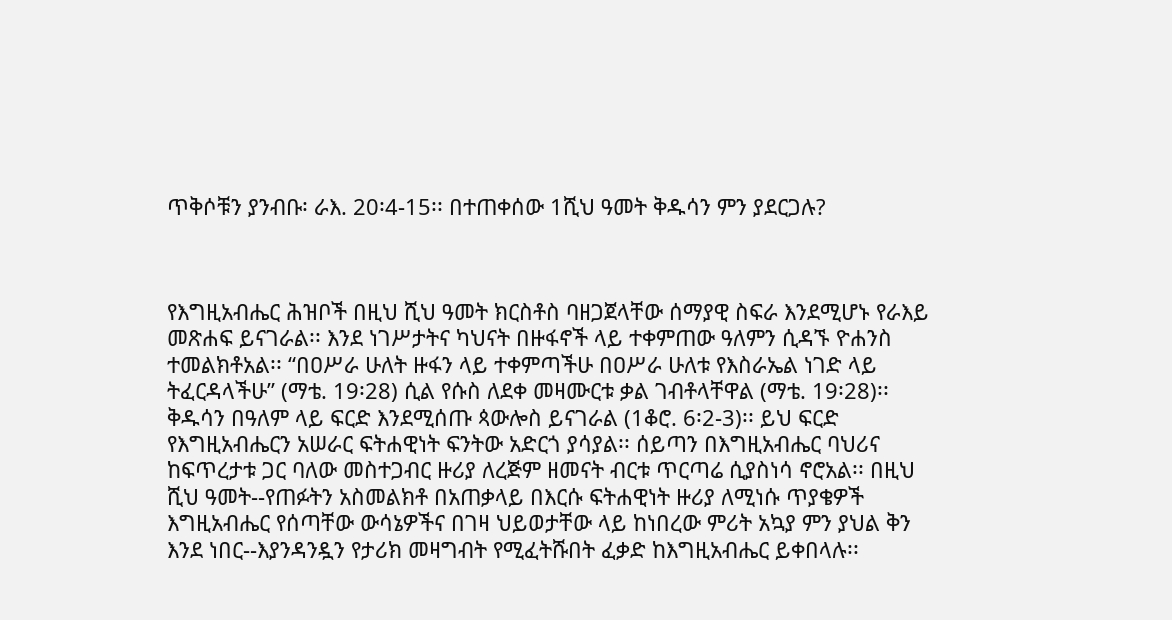ጥቅሶቹን ያንብቡ፡ ራእ. 20፡4-15፡፡ በተጠቀሰው 1ሺህ ዓመት ቅዱሳን ምን ያደርጋሉ?



የእግዚአብሔር ሕዝቦች በዚህ ሺህ ዓመት ክርስቶስ ባዘጋጀላቸው ሰማያዊ ስፍራ እንደሚሆኑ የራእይ መጽሐፍ ይናገራል፡፡ እንደ ነገሥታትና ካህናት በዙፋኖች ላይ ተቀምጠው ዓለምን ሲዳኙ ዮሐንስ ተመልክቶአል፡፡ “በዐሥራ ሁለት ዙፋን ላይ ተቀምጣችሁ በዐሥራ ሁለቱ የእስራኤል ነገድ ላይ ትፈርዳላችሁ” (ማቴ. 19፡28) ሲል የሱስ ለደቀ መዛሙርቱ ቃል ገብቶላቸዋል (ማቴ. 19፡28)፡፡ ቅዱሳን በዓለም ላይ ፍርድ እንደሚሰጡ ጳውሎስ ይናገራል (1ቆሮ. 6፡2-3)፡፡ ይህ ፍርድ የእግዚአብሔርን አሠራር ፍትሐዊነት ፍንትው አድርጎ ያሳያል፡፡ ሰይጣን በእግዚአብሔር ባህሪና ከፍጥረታቱ ጋር ባለው መስተጋብር ዙሪያ ለረጅም ዘመናት ብርቱ ጥርጣሬ ሲያስነሳ ኖሮአል፡፡ በዚህ ሺህ ዓመት--የጠፉትን አስመልክቶ በአጠቃላይ በእርሱ ፍትሐዊነት ዙሪያ ለሚነሱ ጥያቄዎች እግዚአብሔር የሰጣቸው ውሳኔዎችና በገዛ ህይወታቸው ላይ ከነበረው ምሪት አኳያ ምን ያህል ቅን እንደ ነበር--እያንዳንዷን የታሪክ መዛግብት የሚፈትሹበት ፈቃድ ከእግዚአብሔር ይቀበላሉ፡፡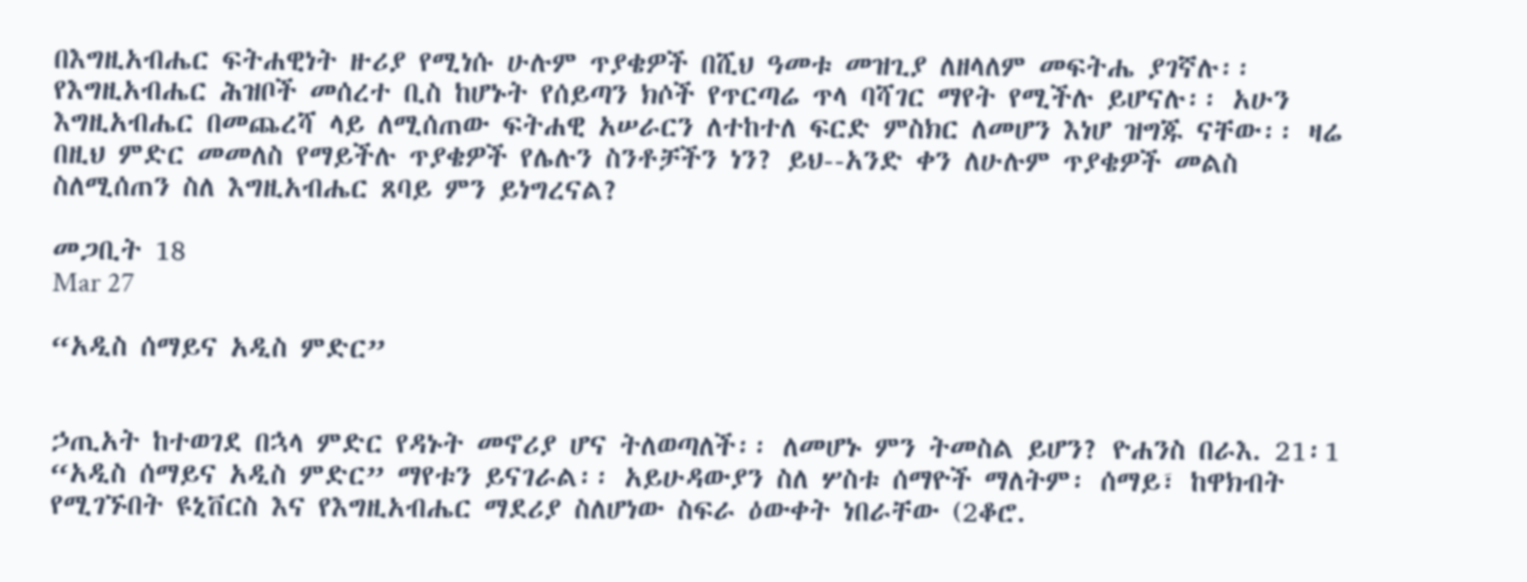በእግዚአብሔር ፍትሐዊነት ዙሪያ የሚነሱ ሁሉም ጥያቄዎች በሺህ ዓመቱ መዝጊያ ለዘላለም መፍትሔ ያገኛሉ፡፡ የእግዚአብሔር ሕዝቦች መሰረተ ቢስ ከሆኑት የሰይጣን ክሶች የጥርጣሬ ጥላ ባሻገር ማየት የሚችሉ ይሆናሉ፡፡ አሁን እግዚአብሔር በመጨረሻ ላይ ለሚሰጠው ፍትሐዊ አሠራርን ለተከተለ ፍርድ ምስክር ለመሆን እነሆ ዝግጁ ናቸው፡፡ ዛሬ በዚህ ምድር መመለስ የማይችሉ ጥያቄዎች የሌሉን ስንቶቻችን ነን? ይህ--አንድ ቀን ለሁሉም ጥያቄዎች መልስ ስለሚሰጠን ስለ እግዚአብሔር ጸባይ ምን ይነግረናል?

መጋቢት 18
Mar 27

“አዲስ ሰማይና አዲስ ምድር”


ኃጢአት ከተወገደ በኋላ ምድር የዳኑት መኖሪያ ሆና ትለወጣለች፡፡ ለመሆኑ ምን ትመስል ይሆን? ዮሐንስ በራእ. 21፡1 “አዲስ ሰማይና አዲስ ምድር” ማየቱን ይናገራል፡፡ አይሁዳውያን ስለ ሦስቱ ሰማዮች ማለትም፡ ሰማይ፣ ከዋክብት የሚገኙበት ዩኒቨርስ እና የእግዚአብሔር ማደሪያ ስለሆነው ስፍራ ዕውቀት ነበራቸው (2ቆሮ.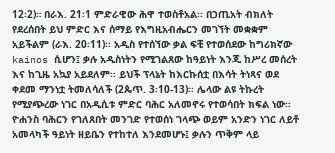12፡2)። በራእ. 21፡1 ምድራዊው ሕዋ ተወስቶአል፡፡ በኃጢአት ብክለት የደረሰበት ይህ ምድር እና ሰማይ የእግዚአብሔርን መገኘት መቋቋም አይችልም (ራእ. 20፡11)፡፡ አዲስ የተሰኘው ቃል ፍቺ የተወሰደው ከግሪክኛው kainos ሲሆን፤ ቃሉ አዲስነትን የሚገልጸው ከዓይነት እንጂ ከሥረ መሰረት እና ከጊዜ አኳያ አይደለም፡፡ ይህች ፕላኔት ከእርኩሰቷ በእሳት ትነጻና ወደ ቀደመ ማንነቷ ትመለሳለች (2ጴጥ. 3፡10-13)፡፡ ሌላው ልዩ ትኩረት የሚያጭረው ነገር በአዲሲቱ ምድር ባሕር አለመኖሩ የተወሳበት ክፍል ነው፡፡ ዮሐንስ ባሕርን የገለጸበት መንገድ የተወሰነ ገላጭ ወይም አንድን ነገር ለይቶ አመላካች ዓይነት ዘይቤን የተከተለ እንደመሆኑ፤ ቃሉን ጥቅም ላይ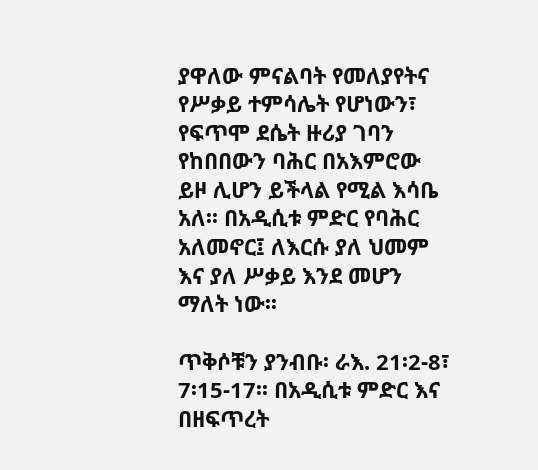ያዋለው ምናልባት የመለያየትና የሥቃይ ተምሳሌት የሆነውን፣ የፍጥሞ ደሴት ዙሪያ ገባን የከበበውን ባሕር በአእምሮው ይዞ ሊሆን ይችላል የሚል እሳቤ አለ፡፡ በአዲሲቱ ምድር የባሕር አለመኖር፤ ለእርሱ ያለ ህመም እና ያለ ሥቃይ እንደ መሆን ማለት ነው፡፡

ጥቅሶቹን ያንብቡ፡ ራእ. 21፡2-8፣ 7፡15-17፡፡ በአዲሲቱ ምድር እና በዘፍጥረት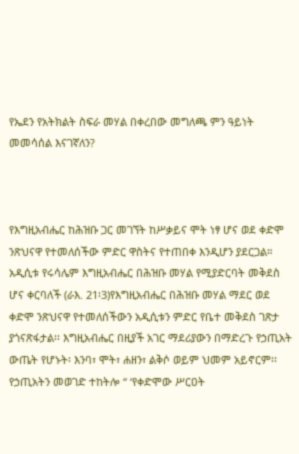የኤደን የአትክልት ስፍራ መሃል በቀረበው መግለጫ ምን ዓይነት መመሳሰል እናገኛለን?



የእግዚአብሔር ከሕዝቡ ጋር መገኘት ከሥቃይና ሞት ነፃ ሆና ወደ ቀድሞ ንጽህናዋ የተመለሰችው ምድር ዋስትና የተጠበቀ እንዲሆን ያደርጋል። አዲሲቱ የሩሳሌም እግዚአብሔር በሕዝቡ መሃል የሚያድርባት መቅደስ ሆና ቀርባለች (ራእ. 21፡3)የእግዚአብሔር በሕዝቡ መሃል ማደር ወደ ቀድሞ ንጽህናዋ የተመለሰችውን አዲሲቱን ምድር የቤተ መቅደስ ገጽታ ያጎናጽፋታል፡፡ እግዚአብሔር በዚያች አገር ማደሪያውን በማድረጉ የኃጢአት ውጤት የሆኑት፡ እንባ፣ ሞት፣ ሐዘን፣ ልቅሶ ወይም ህመም አይኖርም፡፡ የኃጢአትን መወገድ ተከትሎ “ ‘የቀድሞው ሥርዐት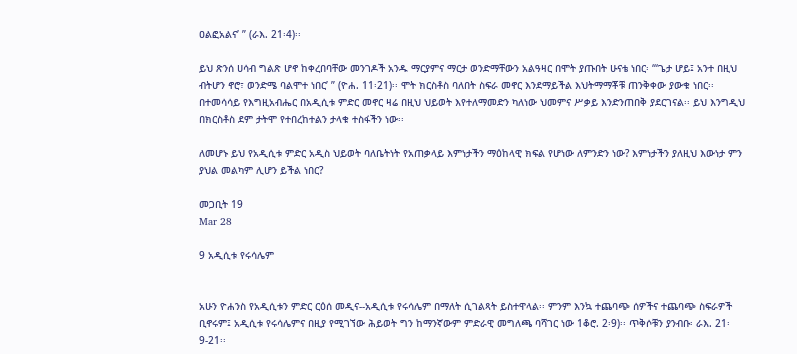ዐልፎአልና’ ” (ራእ. 21፡4)፡፡

ይህ ጽንሰ ሀሳብ ግልጽ ሆኖ ከቀረበባቸው መንገዶች አንዱ ማርያምና ማርታ ወንድማቸውን አልዓዛር በሞት ያጡበት ሁናቴ ነበር፡ “‘ጌታ ሆይ፤ አንተ በዚህ ብትሆን ኖሮ፣ ወንድሜ ባልሞተ ነበር’ ” (ዮሐ. 11፡21)፡፡ ሞት ክርስቶስ ባለበት ስፍራ መኖር እንደማይችል እህትማማቾቹ ጠንቅቀው ያውቁ ነበር፡፡ በተመሳሳይ የእግዚአብሔር በአዲሲቱ ምድር መኖር ዛሬ በዚህ ህይወት እየተለማመድን ካለነው ህመምና ሥቃይ እንድንጠበቅ ያደርገናል፡፡ ይህ እንግዲህ በክርስቶስ ደም ታትሞ የተበረከተልን ታላቁ ተስፋችን ነው፡፡

ለመሆኑ ይህ የአዲሲቱ ምድር አዲስ ህይወት ባለቤትነት የአጠቃላይ እምነታችን ማዕከላዊ ክፍል የሆነው ለምንድን ነው? እምነታችን ያለዚህ እውነታ ምን ያህል መልካም ሊሆን ይችል ነበር?

መጋቢት 19
Mar 28

9 አዲሲቱ የሩሳሌም


አሁን ዮሐንስ የአዲሲቱን ምድር ርዕሰ መዲና--አዲሲቱ የሩሳሌም በማለት ሲገልጻት ይስተዋላል፡፡ ምንም እንኳ ተጨባጭ ሰዎችና ተጨባጭ ስፍራዎች ቢኖሩም፤ አዲሲቱ የሩሳሌምና በዚያ የሚገኘው ሕይወት ግን ከማንኛውም ምድራዊ መግለጫ ባሻገር ነው 1ቆሮ. 2፡9)፡፡ ጥቅሶቹን ያንብቡ፡ ራእ. 21፡9-21፡፡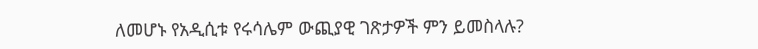ለመሆኑ የአዲሲቱ የሩሳሌም ውጪያዊ ገጽታዎች ምን ይመስላሉ?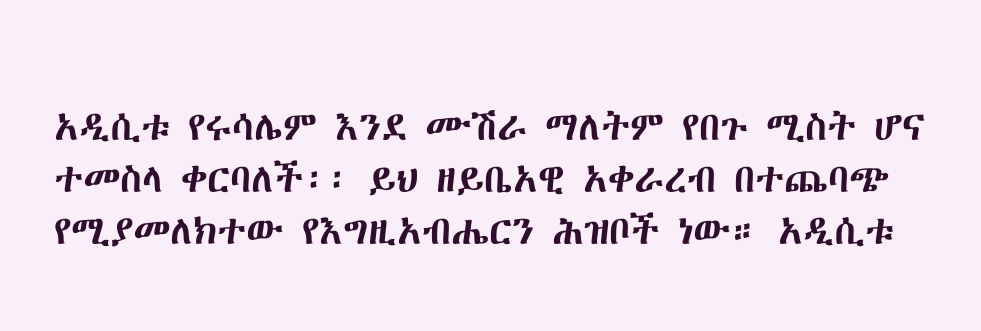አዲሲቱ የሩሳሌም እንደ ሙሽራ ማለትም የበጉ ሚስት ሆና ተመስላ ቀርባለች፡፡ ይህ ዘይቤአዊ አቀራረብ በተጨባጭ የሚያመለክተው የእግዚአብሔርን ሕዝቦች ነው። አዲሲቱ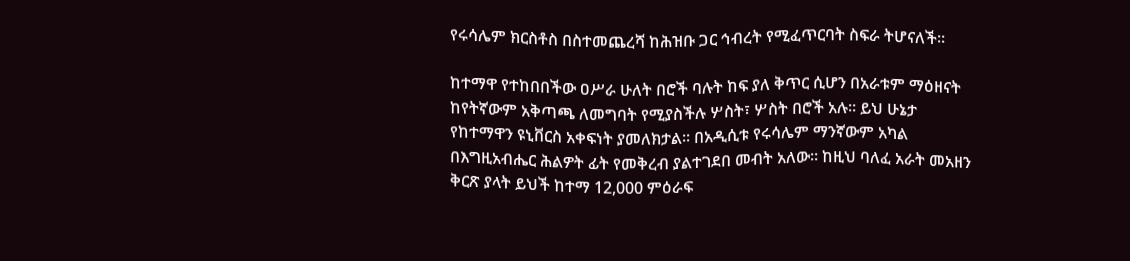የሩሳሌም ክርስቶስ በስተመጨረሻ ከሕዝቡ ጋር ኅብረት የሚፈጥርባት ስፍራ ትሆናለች፡፡

ከተማዋ የተከበበችው ዐሥራ ሁለት በሮች ባሉት ከፍ ያለ ቅጥር ሲሆን በአራቱም ማዕዘናት ከየትኛውም አቅጣጫ ለመግባት የሚያስችሉ ሦስት፣ ሦስት በሮች አሉ። ይህ ሁኔታ የከተማዋን ዩኒቨርስ አቀፍነት ያመለክታል፡፡ በአዲሲቱ የሩሳሌም ማንኛውም አካል በእግዚአብሔር ሕልዎት ፊት የመቅረብ ያልተገደበ መብት አለው። ከዚህ ባለፈ አራት መአዘን ቅርጽ ያላት ይህች ከተማ 12,000 ምዕራፍ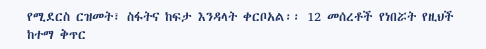የሚደርስ ርዝመት፣ ስፋትና ከፍታ እንዳላት ቀርቦአል፡፡ 12 መሰረቶች የነበሯት የዚህች ከተማ ቅጥር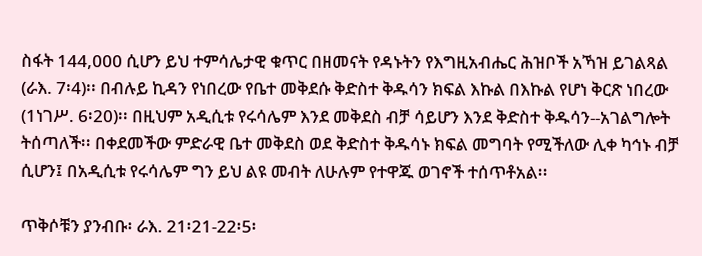ስፋት 144,000 ሲሆን ይህ ተምሳሌታዊ ቁጥር በዘመናት የዳኑትን የእግዚአብሔር ሕዝቦች አኻዝ ይገልጻል (ራእ. 7፡4)፡፡ በብሉይ ኪዳን የነበረው የቤተ መቅደሱ ቅድስተ ቅዱሳን ክፍል እኩል በእኩል የሆነ ቅርጽ ነበረው (1ነገሥ. 6፡20)፡፡ በዚህም አዲሲቱ የሩሳሌም እንደ መቅደስ ብቻ ሳይሆን እንደ ቅድስተ ቅዱሳን--አገልግሎት ትሰጣለች፡፡ በቀደመችው ምድራዊ ቤተ መቅደስ ወደ ቅድስተ ቅዱሳኑ ክፍል መግባት የሚችለው ሊቀ ካኅኑ ብቻ ሲሆን፤ በአዲሲቱ የሩሳሌም ግን ይህ ልዩ መብት ለሁሉም የተዋጁ ወገኖች ተሰጥቶአል፡፡

ጥቅሶቹን ያንብቡ፡ ራእ. 21፡21-22፡5፡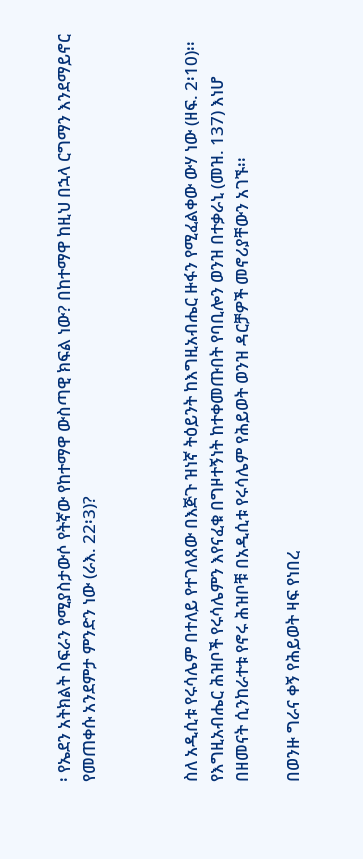፡ የኤደን አትክልት ስፍራን የሚያስታውሶ የትኛው የከተማዋ ውስጣዊ ክፍል ነው? በከተማዋ ከዚህ በኋላ ርግማን እንደማይኖር የመጠቀሱ አንደምታ ምንድን ነው (ራእ. 22፡3)?



ስለ አዲሲቱ የሩሳሌም በተለይ የተገለጸው በእጅጉ ዝነኛ ትዕይንት ከእግዚአብሔር ዙፋን የሚፈልቀው ውሃ ነው (ዘፍ. 2፡10)፡፡ የእግዚአብሔር ሕዝቦች የሩሳሌምን እየናፈቁ በግዞተኝነት ከተቀመጡበት የባቢሎን ወንዝ በተቃራኒ (መዝ. 137) እነሆ በዘመናት ሲንከራተቱ የኖሩ ሕዝቦቹ በአዲሲቱ የሩሳሌም የሕይወት ወንዝ ዳርቻዎች መኖሪያቸውን አገኙ፡፡

በወንዙ ግራና ቀኝ የሕይወት ዛፍ የነበረ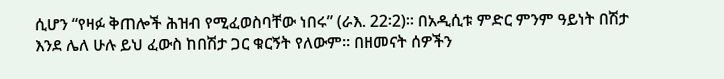ሲሆን “የዛፉ ቅጠሎች ሕዝብ የሚፈወስባቸው ነበሩ” (ራእ. 22፡2)፡፡ በአዲሲቱ ምድር ምንም ዓይነት በሽታ እንደ ሌለ ሁሉ ይህ ፈውስ ከበሽታ ጋር ቁርኝት የለውም፡፡ በዘመናት ሰዎችን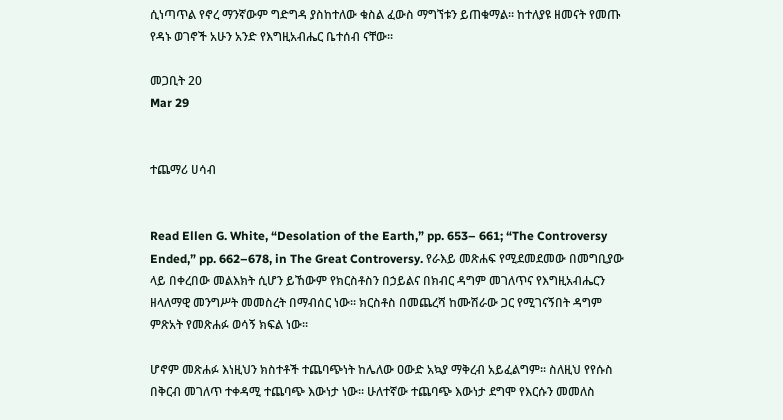ሲነጣጥል የኖረ ማንኛውም ግድግዳ ያስከተለው ቁስል ፈውስ ማግኘቱን ይጠቁማል፡፡ ከተለያዩ ዘመናት የመጡ የዳኑ ወገኖች አሁን አንድ የእግዚአብሔር ቤተሰብ ናቸው፡፡

መጋቢት 20
Mar 29


ተጨማሪ ሀሳብ


Read Ellen G. White, “Desolation of the Earth,” pp. 653– 661; “The Controversy Ended,” pp. 662–678, in The Great Controversy. የራእይ መጽሐፍ የሚደመደመው በመግቢያው ላይ በቀረበው መልእክት ሲሆን ይኸውም የክርስቶስን በኃይልና በክብር ዳግም መገለጥና የእግዚአብሔርን ዘላለማዊ መንግሥት መመስረት በማብሰር ነው፡፡ ክርስቶስ በመጨረሻ ከሙሽራው ጋር የሚገናኝበት ዳግም ምጽአት የመጽሐፉ ወሳኝ ክፍል ነው፡፡

ሆኖም መጽሐፉ እነዚህን ክስተቶች ተጨባጭነት ከሌለው ዐውድ አኳያ ማቅረብ አይፈልግም፡፡ ስለዚህ የየሱስ በቅርብ መገለጥ ተቀዳሚ ተጨባጭ እውነታ ነው። ሁለተኛው ተጨባጭ እውነታ ደግሞ የእርሱን መመለስ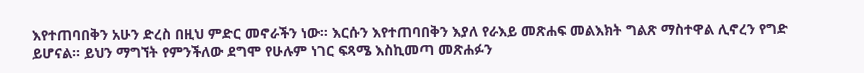እየተጠባበቅን አሁን ድረስ በዚህ ምድር መኖራችን ነው፡፡ እርሱን እየተጠባበቅን እያለ የራእይ መጽሐፍ መልእክት ግልጽ ማስተዋል ሊኖረን የግድ ይሆናል፡፡ ይህን ማግኘት የምንችለው ደግሞ የሁሉም ነገር ፍጻሜ እስኪመጣ መጽሐፉን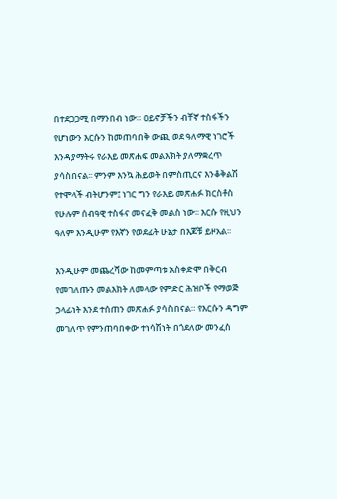በተደጋጋሚ በማንበብ ነው። ዐይኖቻችን ብቸኛ ተስፋችን የሆነውን እርሱን ከመጠባበቅ ውጪ ወደ ዓለማዊ ነገሮች እንዳያማትሩ የራእይ መጽሐፍ መልእክት ያለማቋረጥ ያሳስበናል፡፡ ምንም እንኳ ሕይወት በምስጢርና እንቆቅልሽ የተሞላች ብትሆንም፤ ነገር ግን የራእይ መጽሐፉ ክርስቶስ የሁሉም ሰብዓዊ ተስፋና መናፈቅ መልስ ነው፡፡ እርሱ የዚህን ዓለም እንዲሁም የእኛን የወደፊት ሁኔታ በእጆቹ ይዞአል፡፡

እንዲሁም መጨረሻው ከመምጣቱ አስቀድሞ በቅርብ የመገለጡን መልእክት ለመላው የምድር ሕዝቦች የማወጅ ኃላፊነት እንደ ተሰጠን መጽሐፉ ያሳስበናል። የእርሱን ዳግም መገለጥ የምንጠባበቀው ተነሳሽነት በጎደለው መንፈስ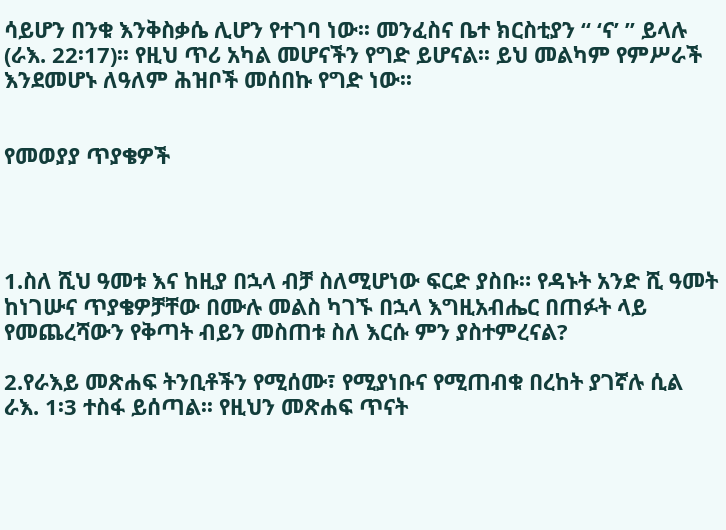ሳይሆን በንቁ እንቅስቃሴ ሊሆን የተገባ ነው፡፡ መንፈስና ቤተ ክርስቲያን “ ‘ና’ ” ይላሉ (ራእ. 22፡17)፡፡ የዚህ ጥሪ አካል መሆናችን የግድ ይሆናል፡፡ ይህ መልካም የምሥራች እንደመሆኑ ለዓለም ሕዝቦች መሰበኩ የግድ ነው፡፡


የመወያያ ጥያቄዎች




1.ስለ ሺህ ዓመቱ እና ከዚያ በኋላ ብቻ ስለሚሆነው ፍርድ ያስቡ። የዳኑት አንድ ሺ ዓመት ከነገሡና ጥያቄዎቻቸው በሙሉ መልስ ካገኙ በኋላ እግዚአብሔር በጠፉት ላይ የመጨረሻውን የቅጣት ብይን መስጠቱ ስለ እርሱ ምን ያስተምረናል?

2.የራእይ መጽሐፍ ትንቢቶችን የሚሰሙ፣ የሚያነቡና የሚጠብቁ በረከት ያገኛሉ ሲል ራእ. 1፡3 ተስፋ ይሰጣል፡፡ የዚህን መጽሐፍ ጥናት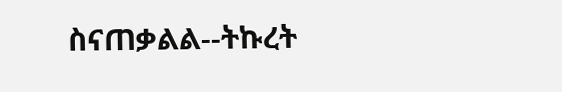ስናጠቃልል--ትኩረት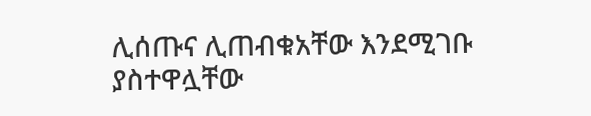ሊሰጡና ሊጠብቁአቸው እንደሚገቡ ያስተዋሏቸው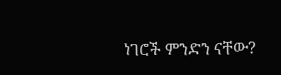ነገሮች ምንድን ናቸው?